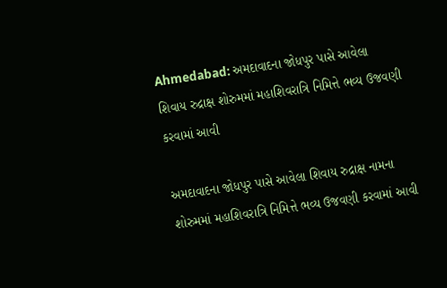Ahmedabad: અમદાવાદના જોધપુર પાસે આવેલા શિવાય રુદ્રાક્ષ શોરુમમાં મહાશિવરાત્રિ નિમિત્તે ભવ્ય ઉજવણી કરવામાં આવી

અમદાવાદના જોધપુર પાસે આવેલા શિવાય રુદ્રાક્ષ નામના શોરુમમાં મહાશિવરાત્રિ નિમિત્તે ભવ્ય ઉજવણી કરવામાં આવી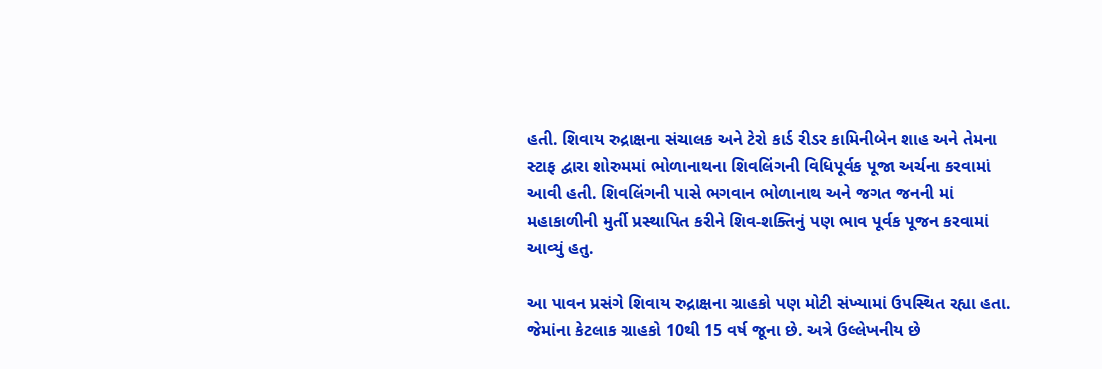હતી. શિવાય રુદ્રાક્ષના સંચાલક અને ટેરો કાર્ડ રીડર કામિનીબેન શાહ અને તેમના સ્ટાફ દ્વારા શોરુમમાં ભોળાનાથના શિવલિંગની વિધિપૂર્વક પૂજા અર્ચના કરવામાં આવી હતી. શિવલિંગની પાસે ભગવાન ભોળાનાથ અને જગત જનની માં મહાકાળીની મુર્તી પ્રસ્થાપિત કરીને શિવ-શક્તિનું પણ ભાવ પૂર્વક પૂજન કરવામાં આવ્યું હતુ.

આ પાવન પ્રસંગે શિવાય રુદ્રાક્ષના ગ્રાહકો પણ મોટી સંખ્યામાં ઉપસ્થિત રહ્યા હતા. જેમાંના કેટલાક ગ્રાહકો 10થી 15 વર્ષ જૂના છે. અત્રે ઉલ્લેખનીય છે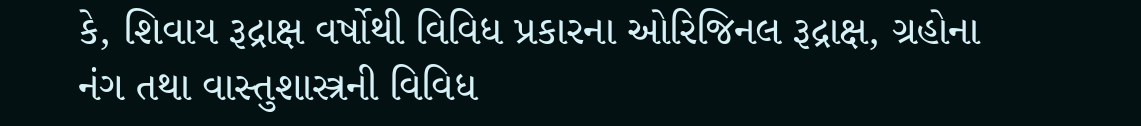કે, શિવાય રૂદ્રાક્ષ વર્ષોથી વિવિધ પ્રકારના ઓરિજિનલ રૂદ્રાક્ષ, ગ્રહોના નંગ તથા વાસ્તુશાસ્ત્રની વિવિધ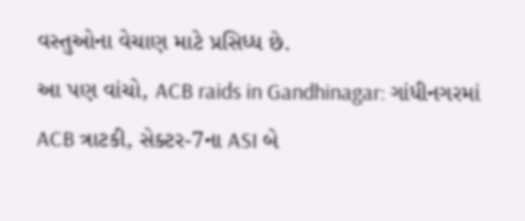વસ્તુઓના વેચાણ માટે પ્રસિધ્ધ છે.
આ પણ વાંચો, ACB raids in Gandhinagar: ગાંધીનગરમાં ACB ત્રાટકી, સેક્ટર-7ના ASI બે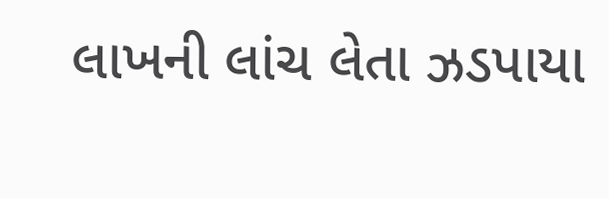લાખની લાંચ લેતા ઝડપાયા